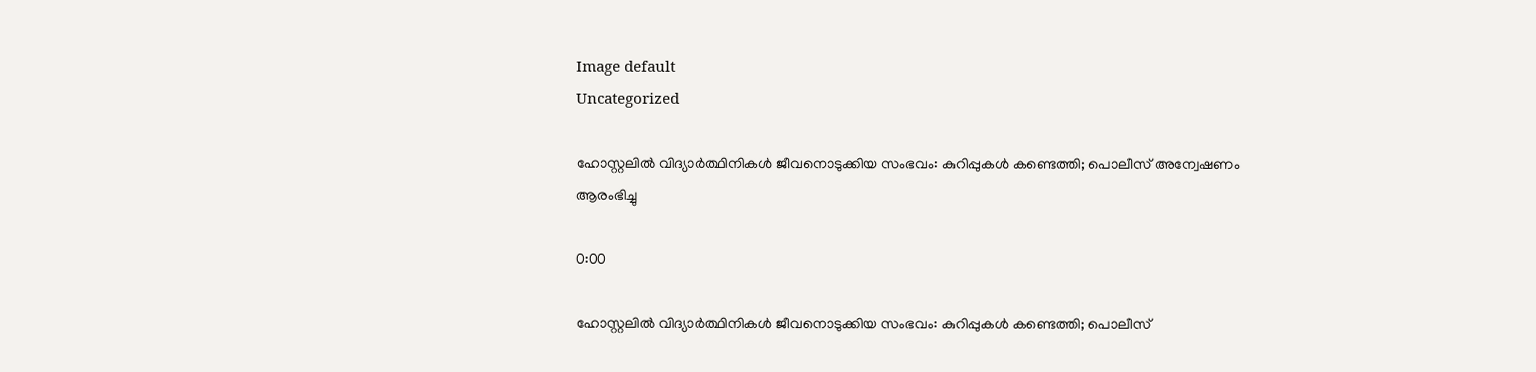Image default
Uncategorized

ഹോസ്റ്റലില്‍ വിദ്യാര്‍ത്ഥിനികള്‍ ജീവനൊടുക്കിയ സംഭവം: കുറിപ്പുകള്‍ കണ്ടെത്തി; പൊലീസ് അന്വേഷണം ആരംഭിച്ചു

0:00

ഹോസ്റ്റലില്‍ വിദ്യാര്‍ത്ഥിനികള്‍ ജീവനൊടുക്കിയ സംഭവം: കുറിപ്പുകള്‍ കണ്ടെത്തി; പൊലീസ്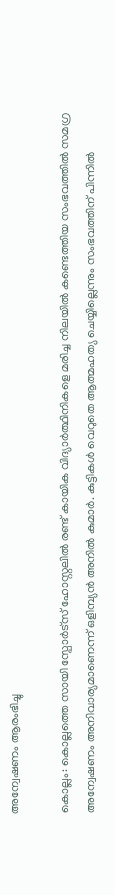അന്വേഷണം ആരംഭിച്ചു

കൊല്ലം: കൊല്ലത്തെ സായി സ്പോർട്സ് ഹോസ്റ്റലിൽ രണ്ട് കായിക വിദ്യാർത്ഥിനികളെ മരിച്ച നിലയിൽ കണ്ടെത്തിയ സംഭവത്തിൽ സമഗ്ര അന്വേഷണം അനിവാര്യമാണെന്ന് ഒളിമ്പ്യൻ അനിൽ കുമാർ. കുട്ടികൾ വെറുതെ ആത്മഹത്യ ചെയ്യില്ലെന്നും സംഭവത്തിന് പിന്നിൽ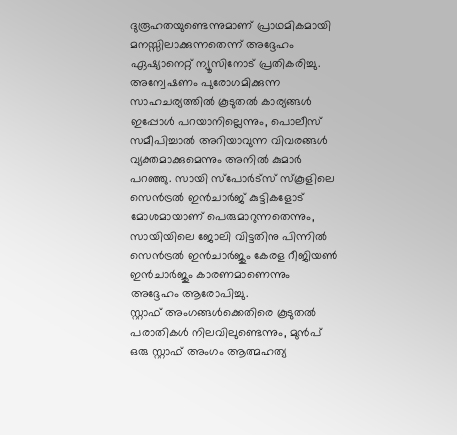ദുരൂഹതയുണ്ടെന്നുമാണ് പ്രാഥമികമായി മനസ്സിലാക്കുന്നതെന്ന് അദ്ദേഹം ഏഷ്യാനെറ്റ് ന്യൂസിനോട് പ്രതികരിച്ചു.
അന്വേഷണം പുരോഗമിക്കുന്ന സാഹചര്യത്തിൽ കൂടുതൽ കാര്യങ്ങൾ ഇപ്പോൾ പറയാനില്ലെന്നും, പൊലീസ് സമീപിച്ചാൽ അറിയാവുന്ന വിവരങ്ങൾ വ്യക്തമാക്കുമെന്നും അനിൽ കുമാർ പറഞ്ഞു. സായി സ്പോർട്സ് സ്കൂളിലെ സെൻട്രൽ ഇൻചാർജ് കുട്ടികളോട് മോശമായാണ് പെരുമാറുന്നതെന്നും, സായിയിലെ ജോലി വിട്ടതിനു പിന്നിൽ സെൻട്രൽ ഇൻചാർജും കേരള റീജിയൺ ഇൻചാർജും കാരണമാണെന്നും അദ്ദേഹം ആരോപിച്ചു.
സ്റ്റാഫ് അംഗങ്ങൾക്കെതിരെ കൂടുതൽ പരാതികൾ നിലവിലുണ്ടെന്നും, മുൻപ് ഒരു സ്റ്റാഫ് അംഗം ആത്മഹത്യ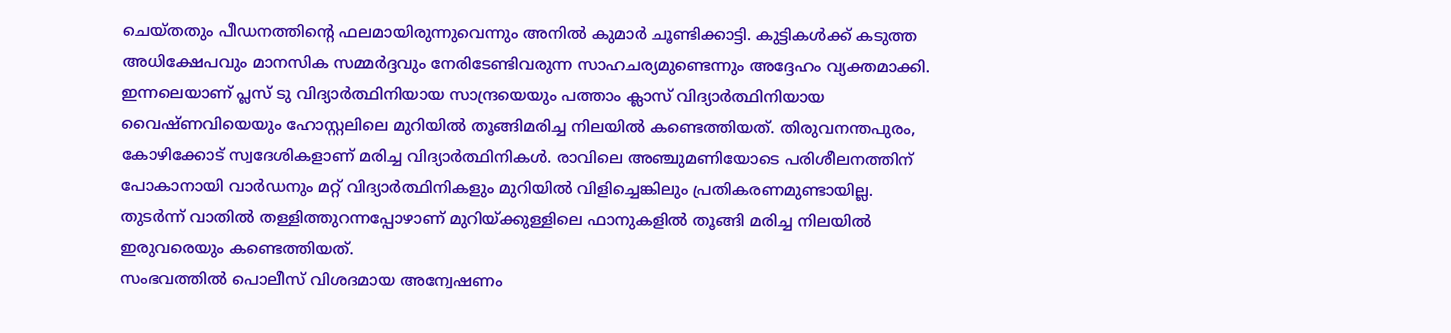ചെയ്തതും പീഡനത്തിന്റെ ഫലമായിരുന്നുവെന്നും അനിൽ കുമാർ ചൂണ്ടിക്കാട്ടി. കുട്ടികൾക്ക് കടുത്ത അധിക്ഷേപവും മാനസിക സമ്മർദ്ദവും നേരിടേണ്ടിവരുന്ന സാഹചര്യമുണ്ടെന്നും അദ്ദേഹം വ്യക്തമാക്കി.
ഇന്നലെയാണ് പ്ലസ് ടു വിദ്യാർത്ഥിനിയായ സാന്ദ്രയെയും പത്താം ക്ലാസ് വിദ്യാർത്ഥിനിയായ വൈഷ്ണവിയെയും ഹോസ്റ്റലിലെ മുറിയിൽ തൂങ്ങിമരിച്ച നിലയിൽ കണ്ടെത്തിയത്. തിരുവനന്തപുരം, കോഴിക്കോട് സ്വദേശികളാണ് മരിച്ച വിദ്യാർത്ഥിനികൾ. രാവിലെ അഞ്ചുമണിയോടെ പരിശീലനത്തിന് പോകാനായി വാർഡനും മറ്റ് വിദ്യാർത്ഥിനികളും മുറിയിൽ വിളിച്ചെങ്കിലും പ്രതികരണമുണ്ടായില്ല. തുടർന്ന് വാതിൽ തള്ളിത്തുറന്നപ്പോഴാണ് മുറിയ്ക്കുള്ളിലെ ഫാനുകളിൽ തൂങ്ങി മരിച്ച നിലയിൽ ഇരുവരെയും കണ്ടെത്തിയത്.
സംഭവത്തിൽ പൊലീസ് വിശദമായ അന്വേഷണം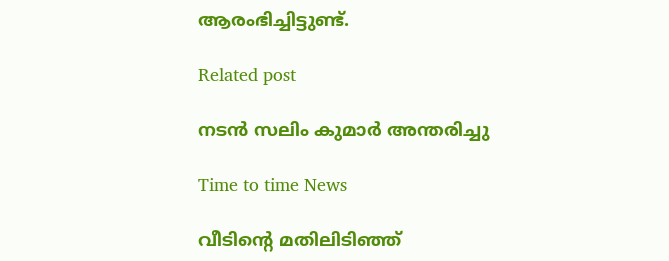ആരംഭിച്ചിട്ടുണ്ട്.

Related post

നടൻ സലിം കുമാര്‍ അന്തരിച്ചു

Time to time News

വീടിന്റെ മതിലിടിഞ്ഞ്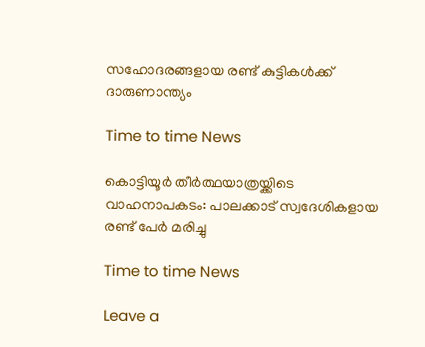സഹോദരങ്ങളായ രണ്ട് കുട്ടികള്‍ക്ക് ദാരുണാന്ത്യം

Time to time News

കൊട്ടിയൂർ തീർത്ഥയാത്രയ്ക്കിടെ വാഹനാപകടം: പാലക്കാട് സ്വദേശികളായ രണ്ട് പേർ മരിച്ചു

Time to time News

Leave a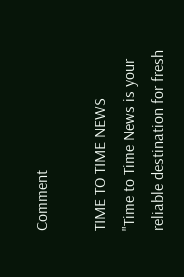Comment

TIME TO TIME NEWS
"Time to Time News is your reliable destination for fresh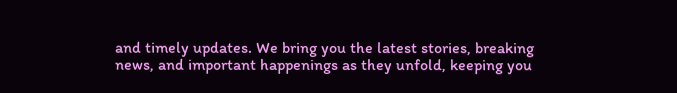and timely updates. We bring you the latest stories, breaking news, and important happenings as they unfold, keeping you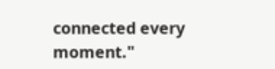connected every moment."